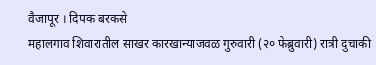वैजापूर । दिपक बरकसे
महालगाव शिवारातील साखर कारखान्याजवळ गुरुवारी (२० फेब्रुवारी) रात्री दुचाकी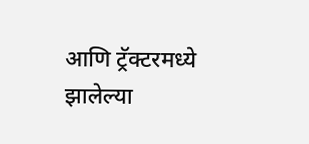आणि ट्रॅक्टरमध्ये झालेल्या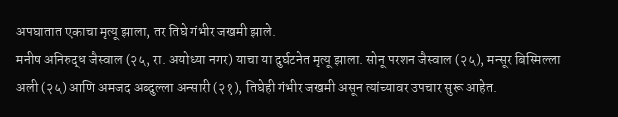अपघातात एकाचा मृत्यू झाला, तर तिघे गंभीर जखमी झाले.
मनीष अनिरुद्ध जैस्वाल (२५, रा. अयोध्या नगर) याचा या दुर्घटनेत मृत्यू झाला. सोनू परशन जैस्वाल (२५), मन्सूर बिस्मिल्ला अली (२५) आणि अमजद अब्दुल्ला अन्सारी (२१), तिघेही गंभीर जखमी असून त्यांच्यावर उपचार सुरू आहेत.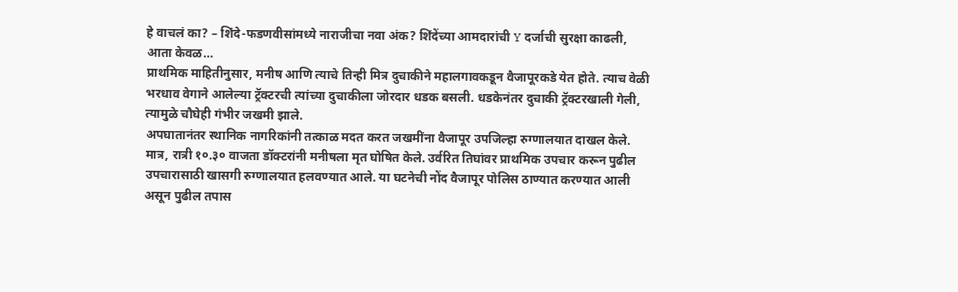हे वाचलं का? – शिंदे-फडणवीसांमध्ये नाराजीचा नवा अंक? शिंदेंच्या आमदारांची Y दर्जाची सुरक्षा काढली, आता केवळ…
प्राथमिक माहितीनुसार, मनीष आणि त्याचे तिन्ही मित्र दुचाकीने महालगावकडून वैजापूरकडे येत होते. त्याच वेळी भरधाव वेगाने आलेल्या ट्रॅक्टरची त्यांच्या दुचाकीला जोरदार धडक बसली. धडकेनंतर दुचाकी ट्रॅक्टरखाली गेली, त्यामुळे चौघेही गंभीर जखमी झाले.
अपघातानंतर स्थानिक नागरिकांनी तत्काळ मदत करत जखमींना वैजापूर उपजिल्हा रुग्णालयात दाखल केले. मात्र, रात्री १०.३० वाजता डॉक्टरांनी मनीषला मृत घोषित केले. उर्वरित तिघांवर प्राथमिक उपचार करून पुढील उपचारासाठी खासगी रुग्णालयात हलवण्यात आले. या घटनेची नोंद वैजापूर पोलिस ठाण्यात करण्यात आली असून पुढील तपास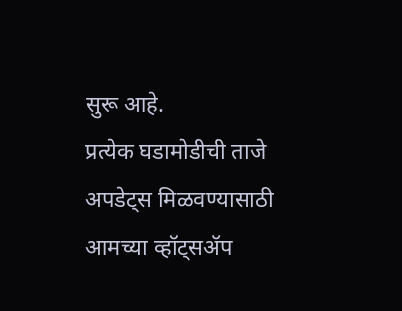सुरू आहे.
प्रत्येक घडामोडीची ताजे अपडेट्स मिळवण्यासाठी आमच्या व्हॉट्सॲप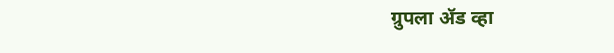ग्रुपला ॲड व्हा